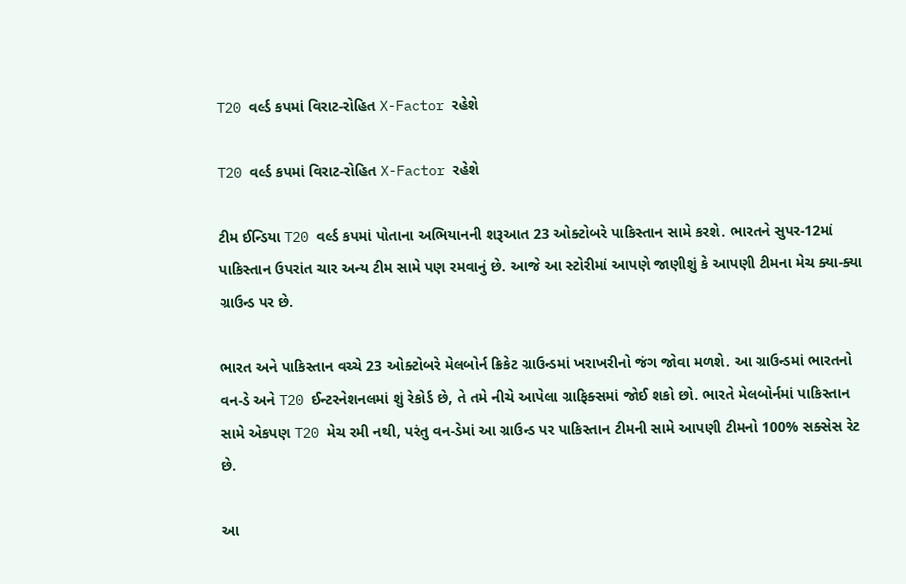T20 વર્લ્ડ કપમાં વિરાટ-રોહિત X-Factor રહેશે

T20 વર્લ્ડ કપમાં વિરાટ-રોહિત X-Factor રહેશે

ટીમ ઈન્ડિયા T20 વર્લ્ડ કપમાં પોતાના અભિયાનની શરૂઆત 23 ઓક્ટોબરે પાકિસ્તાન સામે કરશે. ભારતને સુપર-12માં પાકિસ્તાન ઉપરાંત ચાર અન્ય ટીમ સામે પણ રમવાનું છે. આજે આ સ્ટોરીમાં આપણે જાણીશું કે આપણી ટીમના મેચ ક્યા-ક્યા ગ્રાઉન્ડ પર છે.

ભારત અને પાકિસ્તાન વચ્ચે 23 ઓક્ટોબરે મેલબોર્ન ક્રિકેટ ગ્રાઉન્ડમાં ખરાખરીનો જંગ જોવા મળશે. આ ગ્રાઉન્ડમાં ભારતનો વન-ડે અને T20 ઈન્ટરનેશનલમાં શું રેકોર્ડ છે, તે તમે નીચે આપેલા ગ્રાફિક્સમાં જોઈ શકો છો. ભારતે મેલબોર્નમાં પાકિસ્તાન સામે એકપણ T20 મેચ રમી નથી, પરંતુ વન-ડેમાં આ ગ્રાઉન્ડ પર પાકિસ્તાન ટીમની સામે આપણી ટીમનો 100% સક્સેસ રેટ છે.

આ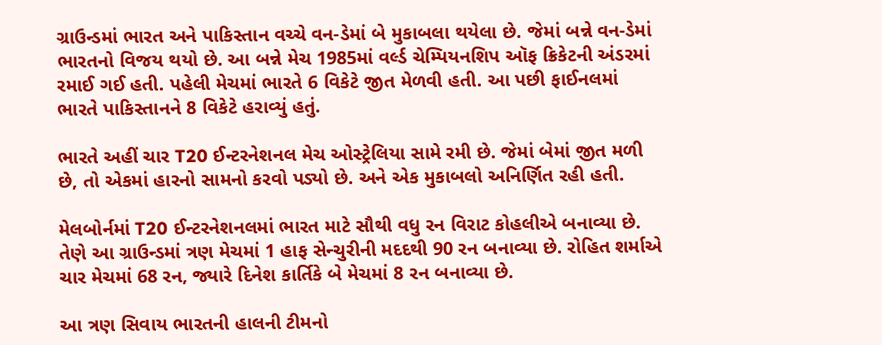ગ્રાઉન્ડમાં ભારત અને પાકિસ્તાન વચ્ચે વન-ડેમાં બે મુકાબલા થયેલા છે. જેમાં બન્ને વન-ડેમાં ભારતનો વિજય થયો છે. આ બન્ને મેચ 1985માં વર્લ્ડ ચેમ્પિયનશિપ ઑફ ક્રિકેટની અંડરમાં રમાઈ ગઈ હતી. પહેલી મેચમાં ભારતે 6 વિકેટે જીત મેળવી હતી. આ પછી ફાઈનલમાં ભારતે પાકિસ્તાનને 8 વિકેટે હરાવ્યું હતું.

ભારતે અહીં ચાર T20 ઈન્ટરનેશનલ મેચ ઓસ્ટ્રેલિયા સામે રમી છે. જેમાં બેમાં જીત મળી છે, તો એકમાં હારનો સામનો કરવો પડ્યો છે. અને એક મુકાબલો અનિર્ણિત રહી હતી.

મેલબોર્નમાં T20 ઈન્ટરનેશનલમાં ભારત માટે સૌથી વધુ રન વિરાટ કોહલીએ બનાવ્યા છે. તેણે આ ગ્રાઉન્ડમાં ત્રણ મેચમાં 1 હાફ સેન્ચુરીની મદદથી 90 રન બનાવ્યા છે. રોહિત શર્માએ ચાર મેચમાં 68 રન, જ્યારે દિનેશ કાર્તિકે બે મેચમાં 8 રન બનાવ્યા છે.

આ ત્રણ સિવાય ભારતની હાલની ટીમનો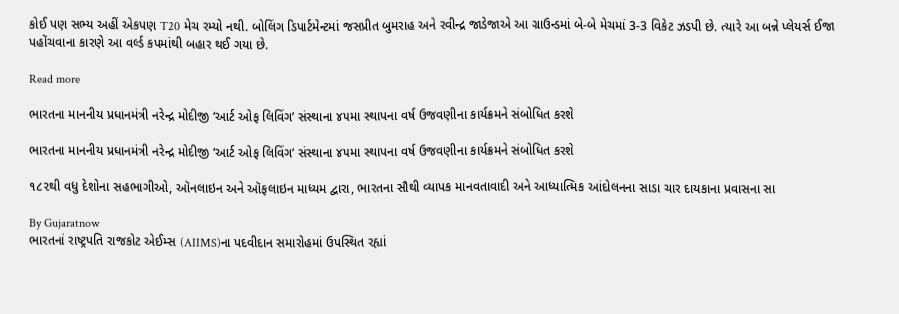કોઈ પણ સભ્ય અહીં એકપણ T20 મેચ રમ્યો નથી. બોલિંગ ડિપાર્ટમેન્ટમાં જસપ્રીત બુમરાહ અને રવીન્દ્ર જાડેજાએ આ ગ્રાઉન્ડમાં બે-બે મેચમાં 3-3 વિકેટ ઝડપી છે. ત્યારે આ બન્ને પ્લેયર્સ ઈજા પહોંચવાના કારણે આ વર્લ્ડ કપમાંથી બહાર થઈ ગયા છે.

Read more

ભારતના માનનીય પ્રધાનમંત્રી નરેન્દ્ર મોદીજી ‘આર્ટ ઓફ લિવિંગ’ સંસ્થાના ૪૫મા સ્થાપના વર્ષ ઉજવણીના કાર્યક્રમને સંબોધિત કરશે

ભારતના માનનીય પ્રધાનમંત્રી નરેન્દ્ર મોદીજી ‘આર્ટ ઓફ લિવિંગ’ સંસ્થાના ૪૫મા સ્થાપના વર્ષ ઉજવણીના કાર્યક્રમને સંબોધિત કરશે

૧૮૨થી વધુ દેશોના સહભાગીઓ, ઑનલાઇન અને ઑફલાઇન માધ્યમ દ્વારા, ભારતના સૌથી વ્યાપક માનવતાવાદી અને આધ્યાત્મિક આંદોલનના સાડા ચાર દાયકાના પ્રવાસના સા

By Gujaratnow
ભારતનાં રાષ્ટ્રપતિ રાજકોટ એઈમ્સ (AIIMS)ના પદવીદાન સમારોહમાં ઉપસ્થિત રહ્યાં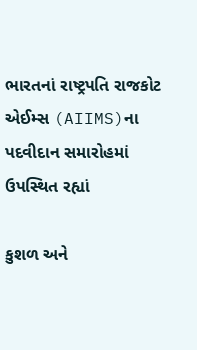ભારતનાં રાષ્ટ્રપતિ રાજકોટ એઈમ્સ (AIIMS)ના પદવીદાન સમારોહમાં ઉપસ્થિત રહ્યાં

કુશળ અને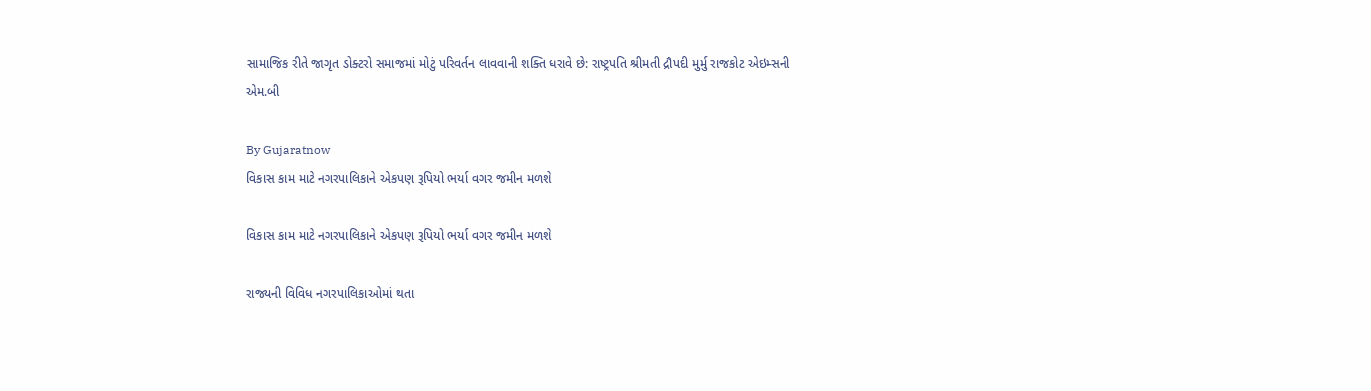સામાજિક રીતે જાગૃત ડોક્ટરો સમાજમાં મોટું પરિવર્તન લાવવાની શક્તિ ધરાવે છે: રાષ્ટ્રપતિ શ્રીમતી દ્રૌપદી મુર્મુ રાજકોટ એઇમ્સની એમ.બી

By Gujaratnow
વિકાસ કામ માટે નગરપાલિકાને એકપણ રૂપિયો ભર્યા વગર જમીન મળશે

વિકાસ કામ માટે નગરપાલિકાને એકપણ રૂપિયો ભર્યા વગર જમીન મળશે

રાજ્યની વિવિધ નગરપાલિકાઓમાં થતા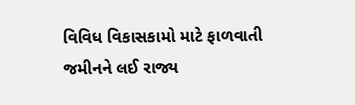વિવિધ વિકાસકામો માટે ફાળવાતી જમીનને લઈ રાજ્ય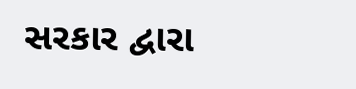સરકાર દ્વારા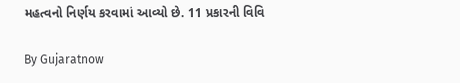મહત્વનો નિર્ણય કરવામાં આવ્યો છે. 11 પ્રકારની વિવિ

By Gujaratnow